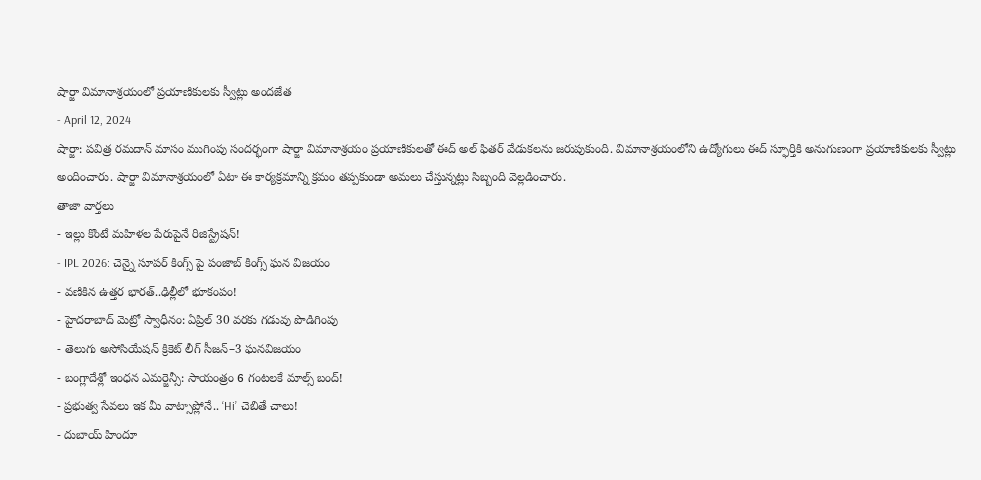షార్జా విమానాశ్రయంలో ప్రయాణికులకు స్వీట్లు అందజేత
- April 12, 2024
షార్జా: పవిత్ర రమదాన్ మాసం ముగింపు సందర్భంగా షార్జా విమానాశ్రయం ప్రయాణికులతో ఈద్ అల్ ఫితర్ వేడుకలను జరుపుకుంది. విమానాశ్రయంలోని ఉద్యోగులు ఈద్ స్ఫూర్తికి అనుగుణంగా ప్రయాణికులకు స్వీట్లు అందించారు. షార్జా విమానాశ్రయంలో ఏటా ఈ కార్యక్రమాన్ని క్రమం తప్పకుండా అమలు చేస్తున్నట్లు సిబ్బంది వెల్లడించారు.
తాజా వార్తలు
- ఇల్లు కొంటే మహిళల పేరుపైనే రిజిస్ట్రేషన్!
- IPL 2026: చెన్నై సూపర్ కింగ్స్ పై పంజాబ్ కింగ్స్ ఘన విజయం
- వణికిన ఉత్తర భారత్..ఢిల్లీలో భూకంపం!
- హైదరాబాద్ మెట్రో స్వాధీనం: ఏప్రిల్ 30 వరకు గడువు పొడిగింపు
- తెలుగు అసోసియేషన్ క్రికెట్ లీగ్ సీజన్–3 ఘనవిజయం
- బంగ్లాదేశ్లో ఇంధన ఎమర్జెన్సీ: సాయంత్రం 6 గంటలకే మాల్స్ బంద్!
- ప్రభుత్వ సేవలు ఇక మీ వాట్సాప్లోనే.. ‘Hi’ చెబితే చాలు!
- దుబాయ్ హిందూ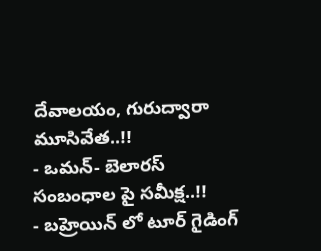దేవాలయం, గురుద్వారా మూసివేత..!!
- ఒమన్- బెలారస్ సంబంధాల పై సమీక్ష..!!
- బహ్రెయిన్ లో టూర్ గైడింగ్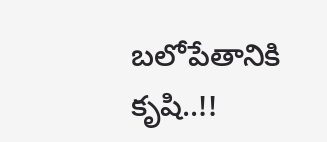బలోపేతానికి కృషి..!!